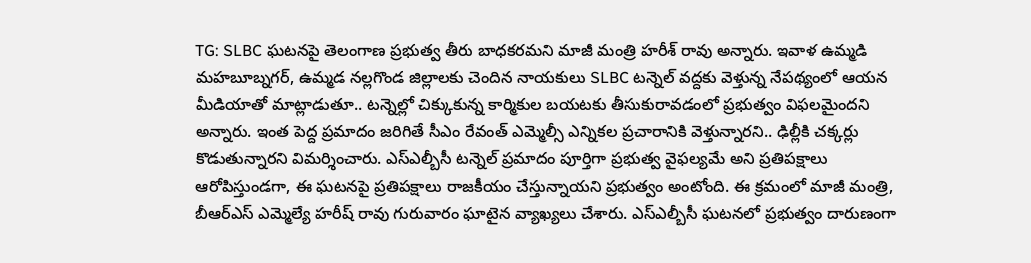TG: SLBC ఘటనపై తెలంగాణ ప్రభుత్వ తీరు బాధకరమని మాజీ మంత్రి హరీశ్ రావు అన్నారు. ఇవాళ ఉమ్మడి మహబూబ్నగర్, ఉమ్మడ నల్లగొండ జిల్లాలకు చెందిన నాయకులు SLBC టన్నెల్ వద్దకు వెళ్తున్న నేపథ్యంలో ఆయన మీడియాతో మాట్లాడుతూ.. టన్నెల్లో చిక్కుకున్న కార్మికుల బయటకు తీసుకురావడంలో ప్రభుత్వం విఫలమైందని అన్నారు. ఇంత పెద్ద ప్రమాదం జరిగితే సీఎం రేవంత్ ఎమ్మెల్సీ ఎన్నికల ప్రచారానికి వెళ్తున్నారని.. ఢిల్లీకి చక్కర్లు కొడుతున్నారని విమర్శించారు. ఎస్ఎల్బీసీ టన్నెల్ ప్రమాదం పూర్తిగా ప్రభుత్వ వైఫల్యమే అని ప్రతిపక్షాలు ఆరోపిస్తుండగా, ఈ ఘటనపై ప్రతిపక్షాలు రాజకీయం చేస్తున్నాయని ప్రభుత్వం అంటోంది. ఈ క్రమంలో మాజీ మంత్రి, బీఆర్ఎస్ ఎమ్మెల్యే హరీష్ రావు గురువారం ఘాటైన వ్యాఖ్యలు చేశారు. ఎస్ఎల్బీసీ ఘటనలో ప్రభుత్వం దారుణంగా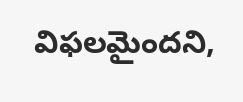విఫలమైందని,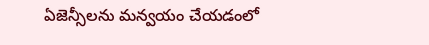ఏజెన్సీలను మన్వయం చేయడంలో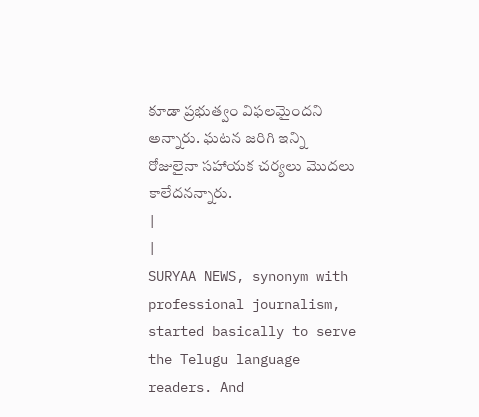కూడా ప్రభుత్వం విఫలమైందని అన్నారు. ఘటన జరిగి ఇన్ని రోజులైనా సహాయక చర్యలు మొదలు కాలేదనన్నారు.
|
|
SURYAA NEWS, synonym with professional journalism, started basically to serve the Telugu language readers. And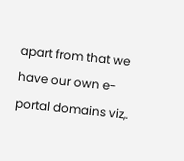apart from that we have our own e-portal domains viz,.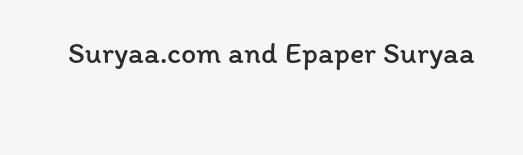Suryaa.com and Epaper Suryaa